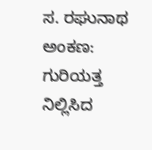ಸ. ರಘುನಾಥ ಅಂಕಣ: ಗುರಿಯತ್ತ ನಿಲ್ಲಿಸಿದ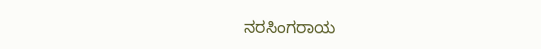ನರಸಿಂಗರಾಯ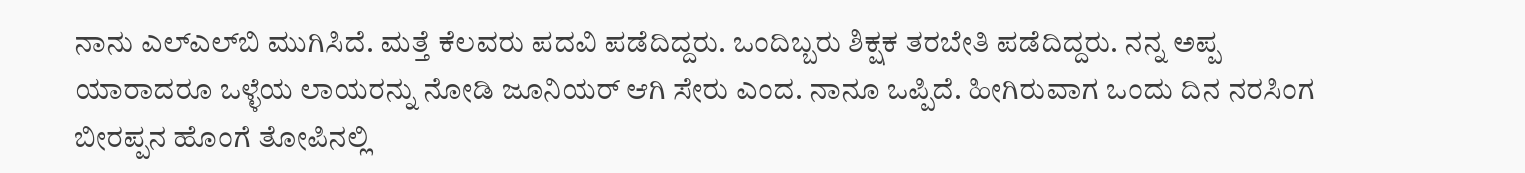ನಾನು ಎಲ್‌ಎಲ್‌ಬಿ ಮುಗಿಸಿದೆ. ಮತ್ತೆ ಕೆಲವರು ಪದವಿ ಪಡೆದಿದ್ದರು. ಒಂದಿಬ್ಬರು ಶಿಕ್ಷಕ ತರಬೇತಿ ಪಡೆದಿದ್ದರು. ನನ್ನ ಅಪ್ಪ ಯಾರಾದರೂ ಒಳ್ಳೆಯ ಲಾಯರನ್ನು ನೋಡಿ ಜೂನಿಯರ್ ಆಗಿ ಸೇರು ಎಂದ. ನಾನೂ ಒಪ್ಪಿದೆ. ಹೀಗಿರುವಾಗ ಒಂದು ದಿನ ನರಸಿಂಗ ಬೀರಪ್ಪನ ಹೊಂಗೆ ತೋಪಿನಲ್ಲಿ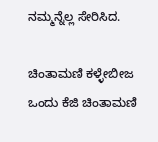ನಮ್ಮನ್ನೆಲ್ಲ ಸೇರಿಸಿದ.

ಚಿಂತಾಮಣಿ ಕಳ್ಳೇಬೀಜ
ಒಂದು ಕೆಜಿ ಚಿಂತಾಮಣಿ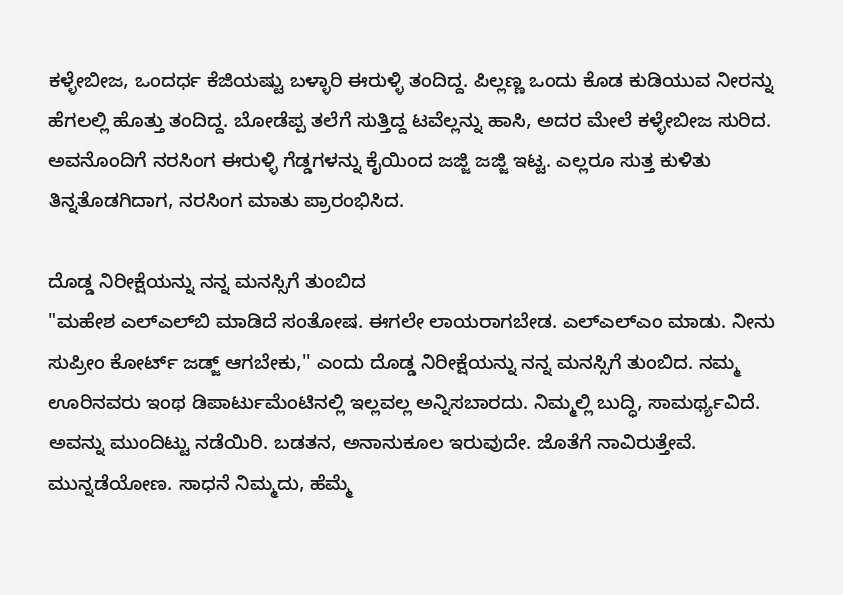ಕಳ್ಳೇಬೀಜ, ಒಂದರ್ಧ ಕೆಜಿಯಷ್ಟು ಬಳ್ಳಾರಿ ಈರುಳ್ಳಿ ತಂದಿದ್ದ. ಪಿಲ್ಲಣ್ಣ ಒಂದು ಕೊಡ ಕುಡಿಯುವ ನೀರನ್ನು ಹೆಗಲಲ್ಲಿ ಹೊತ್ತು ತಂದಿದ್ದ. ಬೋಡೆಪ್ಪ ತಲೆಗೆ ಸುತ್ತಿದ್ದ ಟವೆಲ್ಲನ್ನು ಹಾಸಿ, ಅದರ ಮೇಲೆ ಕಳ್ಳೇಬೀಜ ಸುರಿದ. ಅವನೊಂದಿಗೆ ನರಸಿಂಗ ಈರುಳ್ಳಿ ಗೆಡ್ಡಗಳನ್ನು ಕೈಯಿಂದ ಜಜ್ಜಿ ಜಜ್ಜಿ ಇಟ್ಟ. ಎಲ್ಲರೂ ಸುತ್ತ ಕುಳಿತು ತಿನ್ನತೊಡಗಿದಾಗ, ನರಸಿಂಗ ಮಾತು ಪ್ರಾರಂಭಿಸಿದ.

ದೊಡ್ಡ ನಿರೀಕ್ಷೆಯನ್ನು ನನ್ನ ಮನಸ್ಸಿಗೆ ತುಂಬಿದ
"ಮಹೇಶ ಎಲ್‌ಎಲ್‌ಬಿ ಮಾಡಿದೆ ಸಂತೋಷ. ಈಗಲೇ ಲಾಯರಾಗಬೇಡ. ಎಲ್‍ಎಲ್‍ಎಂ ಮಾಡು. ನೀನು ಸುಪ್ರೀಂ ಕೋರ್ಟ್‌ ಜಡ್ಜ್ ಆಗಬೇಕು,'' ಎಂದು ದೊಡ್ಡ ನಿರೀಕ್ಷೆಯನ್ನು ನನ್ನ ಮನಸ್ಸಿಗೆ ತುಂಬಿದ. ನಮ್ಮ ಊರಿನವರು ಇಂಥ ಡಿಪಾರ್ಟುಮೆಂಟಿನಲ್ಲಿ ಇಲ್ಲವಲ್ಲ ಅನ್ನಿಸಬಾರದು. ನಿಮ್ಮಲ್ಲಿ ಬುದ್ಧಿ, ಸಾಮರ್ಥ್ಯವಿದೆ. ಅವನ್ನು ಮುಂದಿಟ್ಟು ನಡೆಯಿರಿ. ಬಡತನ, ಅನಾನುಕೂಲ ಇರುವುದೇ. ಜೊತೆಗೆ ನಾವಿರುತ್ತೇವೆ. ಮುನ್ನಡೆಯೋಣ. ಸಾಧನೆ ನಿಮ್ಮದು, ಹೆಮ್ಮೆ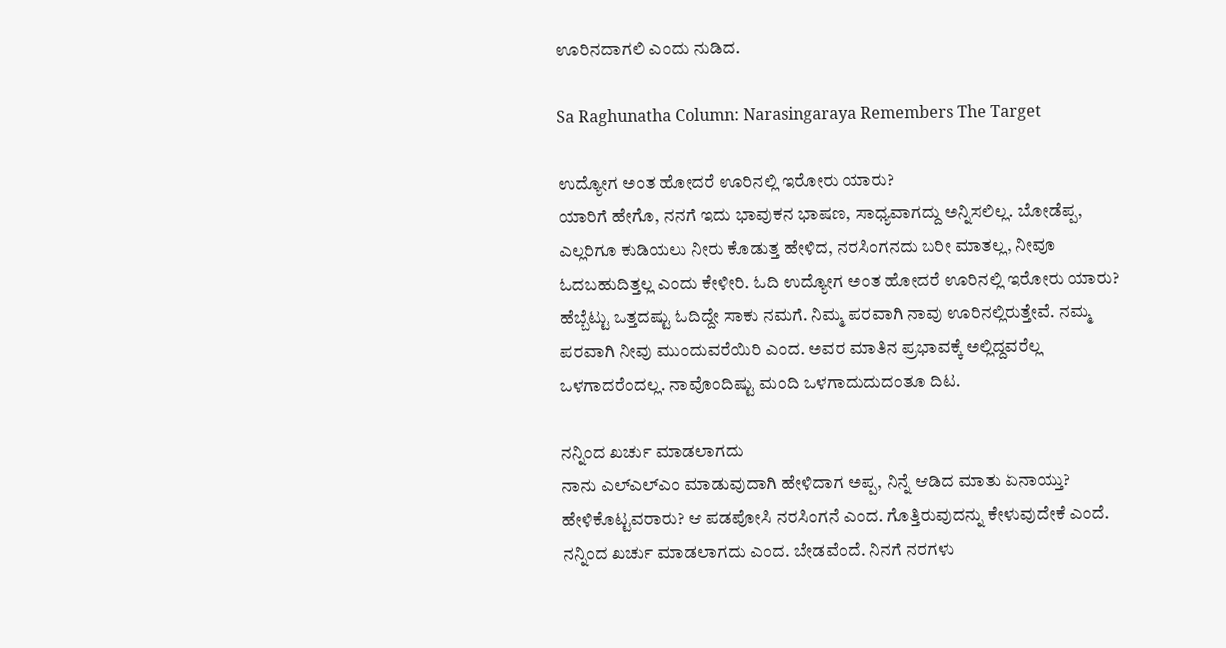ಊರಿನದಾಗಲಿ ಎಂದು ನುಡಿದ.

Sa Raghunatha Column: Narasingaraya Remembers The Target

ಉದ್ಯೋಗ ಅಂತ ಹೋದರೆ ಊರಿನಲ್ಲಿ ಇರೋರು ಯಾರು?
ಯಾರಿಗೆ ಹೇಗೊ, ನನಗೆ ಇದು ಭಾವುಕನ ಭಾಷಣ, ಸಾಧ್ಯವಾಗದ್ದು ಅನ್ನಿಸಲಿಲ್ಲ. ಬೋಡೆಪ್ಪ, ಎಲ್ಲರಿಗೂ ಕುಡಿಯಲು ನೀರು ಕೊಡುತ್ತ ಹೇಳಿದ, ನರಸಿಂಗನದು ಬರೀ ಮಾತಲ್ಲ, ನೀವೂ ಓದಬಹುದಿತ್ತಲ್ಲ ಎಂದು ಕೇಳೀರಿ. ಓದಿ ಉದ್ಯೋಗ ಅಂತ ಹೋದರೆ ಊರಿನಲ್ಲಿ ಇರೋರು ಯಾರು? ಹೆಬ್ಬೆಟ್ಟು ಒತ್ತದಷ್ಟು ಓದಿದ್ದೇ ಸಾಕು ನಮಗೆ. ನಿಮ್ಮ ಪರವಾಗಿ ನಾವು ಊರಿನಲ್ಲಿರುತ್ತೇವೆ. ನಮ್ಮ ಪರವಾಗಿ ನೀವು ಮುಂದುವರೆಯಿರಿ ಎಂದ. ಅವರ ಮಾತಿನ ಪ್ರಭಾವಕ್ಕೆ ಅಲ್ಲಿದ್ದವರೆಲ್ಲ ಒಳಗಾದರೆಂದಲ್ಲ. ನಾವೊಂದಿಷ್ಟು ಮಂದಿ ಒಳಗಾದುದುದಂತೂ ದಿಟ.

ನನ್ನಿಂದ ಖರ್ಚು ಮಾಡಲಾಗದು
ನಾನು ಎಲ್‍ಎಲ್‍ಎಂ ಮಾಡುವುದಾಗಿ ಹೇಳಿದಾಗ ಅಪ್ಪ, ನಿನ್ನೆ ಆಡಿದ ಮಾತು ಏನಾಯ್ತು? ಹೇಳಿಕೊಟ್ಟವರಾರು? ಆ ಪಡಪೋಸಿ ನರಸಿಂಗನೆ ಎಂದ. ಗೊತ್ತಿರುವುದನ್ನು ಕೇಳುವುದೇಕೆ ಎಂದೆ. ನನ್ನಿಂದ ಖರ್ಚು ಮಾಡಲಾಗದು ಎಂದ. ಬೇಡವೆಂದೆ. ನಿನಗೆ ನರಗಳು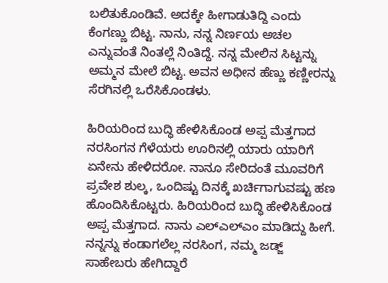ಬಲಿತುಕೊಂಡಿವೆ. ಅದಕ್ಕೇ ಹೀಗಾಡುತಿದ್ದಿ ಎಂದು ಕೆಂಗಣ್ಣು ಬಿಟ್ಟ. ನಾನು, ನನ್ನ ನಿರ್ಣಯ ಅಚಲ ಎನ್ನುವಂತೆ ನಿಂತಲ್ಲೆ ನಿಂತಿದ್ದೆ. ನನ್ನ ಮೇಲಿನ ಸಿಟ್ಟನ್ನು ಅಮ್ಮನ ಮೇಲೆ ಬಿಟ್ಟ. ಅವನ ಅಧೀನ ಹೆಣ್ಣು ಕಣ್ಣೀರನ್ನು ಸೆರಗಿನಲ್ಲಿ ಒರೆಸಿಕೊಂಡಳು.

ಹಿರಿಯರಿಂದ ಬುದ್ಧಿ ಹೇಳಿಸಿಕೊಂಡ ಅಪ್ಪ ಮೆತ್ತಗಾದ
ನರಸಿಂಗನ ಗೆಳೆಯರು ಊರಿನಲ್ಲಿ ಯಾರು ಯಾರಿಗೆ ಏನೇನು ಹೇಳಿದರೋ. ನಾನೂ ಸೇರಿದಂತೆ ಮೂವರಿಗೆ ಪ್ರವೇಶ ಶುಲ್ಕ, ಒಂದಿಷ್ಟು ದಿನಕ್ಕೆ ಖರ್ಚಿಗಾಗುವಷ್ಟು ಹಣ ಹೊಂದಿಸಿಕೊಟ್ಟರು. ಹಿರಿಯರಿಂದ ಬುದ್ಧಿ ಹೇಳಿಸಿಕೊಂಡ ಅಪ್ಪ ಮೆತ್ತಗಾದ. ನಾನು ಎಲ್‍ಎಲ್‍ಎಂ ಮಾಡಿದ್ದು ಹೀಗೆ. ನನ್ನನ್ನು ಕಂಡಾಗಲೆಲ್ಲ ನರಸಿಂಗ, ನಮ್ಮ ಜಡ್ಜ್ ಸಾಹೇಬರು ಹೇಗಿದ್ದಾರೆ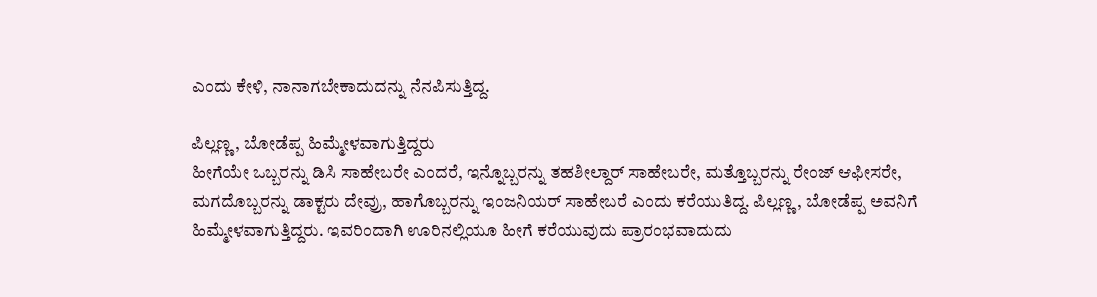ಎಂದು ಕೇಳಿ, ನಾನಾಗಬೇಕಾದುದನ್ನು ನೆನಪಿಸುತ್ತಿದ್ದ.

ಪಿಲ್ಲಣ್ಣ, ಬೋಡೆಪ್ಪ ಹಿಮ್ಮೇಳವಾಗುತ್ತಿದ್ದರು
ಹೀಗೆಯೇ ಒಬ್ಬರನ್ನು ಡಿಸಿ ಸಾಹೇಬರೇ ಎಂದರೆ, ಇನ್ನೊಬ್ಬರನ್ನು ತಹಶೀಲ್ದಾರ್ ಸಾಹೇಬರೇ, ಮತ್ತೊಬ್ಬರನ್ನು ರೇಂಜ್ ಆಫೀಸರೇ, ಮಗದೊಬ್ಬರನ್ನು ಡಾಕ್ಟರು ದೇವ್ರು, ಹಾಗೊಬ್ಬರನ್ನು ಇಂಜನಿಯರ್ ಸಾಹೇಬರೆ ಎಂದು ಕರೆಯುತಿದ್ದ. ಪಿಲ್ಲಣ್ಣ, ಬೋಡೆಪ್ಪ ಅವನಿಗೆ ಹಿಮ್ಮೇಳವಾಗುತ್ತಿದ್ದರು. ಇವರಿಂದಾಗಿ ಊರಿನಲ್ಲಿಯೂ ಹೀಗೆ ಕರೆಯುವುದು ಪ್ರಾರಂಭವಾದುದು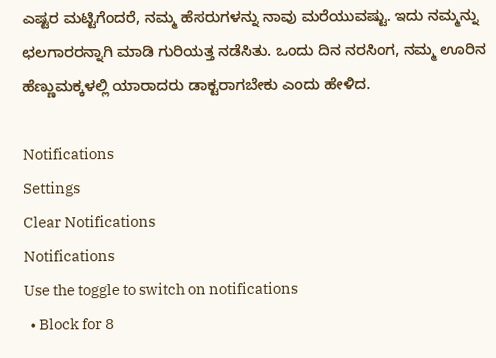ಎಷ್ಟರ ಮಟ್ಟಿಗೆಂದರೆ, ನಮ್ಮ ಹೆಸರುಗಳನ್ನು ನಾವು ಮರೆಯುವಷ್ಟು. ಇದು ನಮ್ಮನ್ನು ಛಲಗಾರರನ್ನಾಗಿ ಮಾಡಿ ಗುರಿಯತ್ತ ನಡೆಸಿತು. ಒಂದು ದಿನ ನರಸಿಂಗ, ನಮ್ಮ ಊರಿನ ಹೆಣ್ಣುಮಕ್ಕಳಲ್ಲಿ ಯಾರಾದರು ಡಾಕ್ಟರಾಗಬೇಕು ಎಂದು ಹೇಳಿದ.

Notifications
Settings
Clear Notifications
Notifications
Use the toggle to switch on notifications
  • Block for 8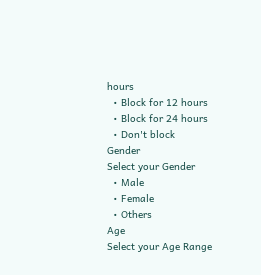hours
  • Block for 12 hours
  • Block for 24 hours
  • Don't block
Gender
Select your Gender
  • Male
  • Female
  • Others
Age
Select your Age Range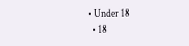• Under 18
  • 18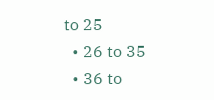to 25
  • 26 to 35
  • 36 to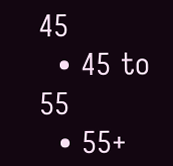45
  • 45 to 55
  • 55+